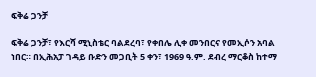ፍቅሬ ጋንቻ

ፍቅሬ ጋንቻ፣ የእርሻ ሚኒስቴር ባልደረባ፣ የቀበሌ ሊቀ መንበርና የመኢሶን አባል ነበር። በኢሕአፓ ገዳይ ቡድን መጋቢት 5 ቀን፣ 1969 ዓ.ም. ደብረ ማርቆስ ከተማ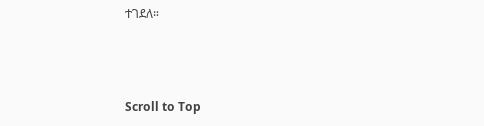ተገደለ።



Scroll to Top